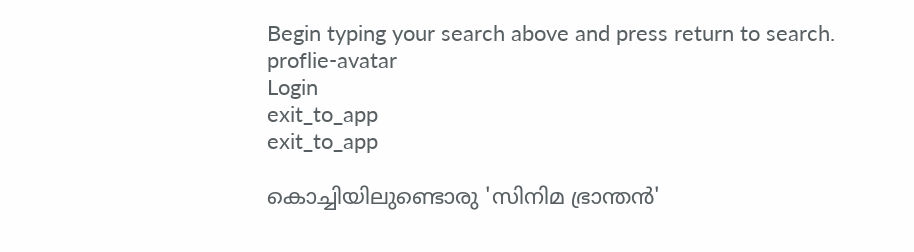Begin typing your search above and press return to search.
proflie-avatar
Login
exit_to_app
exit_to_app

കൊച്ചിയിലുണ്ടൊരു 'സിനിമ ഭ്രാന്തൻ'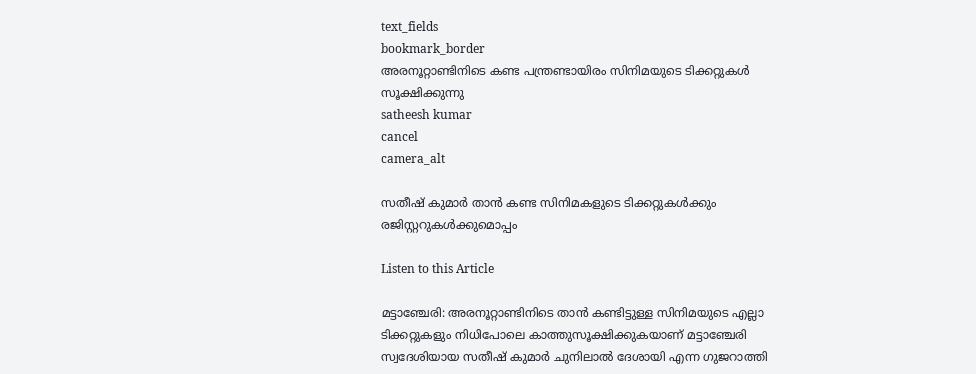text_fields
bookmark_border
അരനൂറ്റാണ്ടിനിടെ കണ്ട പന്ത്രണ്ടായിരം സിനിമയുടെ ടിക്കറ്റുകൾ സൂക്ഷിക്കുന്നു
satheesh kumar
cancel
camera_alt

സതീഷ് കുമാർ താൻ കണ്ട സിനിമകളുടെ ടിക്കറ്റുകൾക്കും രജിസ്റ്ററുകൾക്കുമൊപ്പം

Listen to this Article

മട്ടാഞ്ചേരി: അരനൂറ്റാണ്ടിനിടെ താൻ കണ്ടിട്ടുള്ള സിനിമയുടെ എല്ലാ ടിക്കറ്റുകളും നിധിപോലെ കാത്തുസൂക്ഷിക്കുകയാണ് മട്ടാഞ്ചേരി സ്വദേശിയായ സതീഷ് കുമാർ ചുനിലാൽ ദേശായി എന്ന ഗുജറാത്തി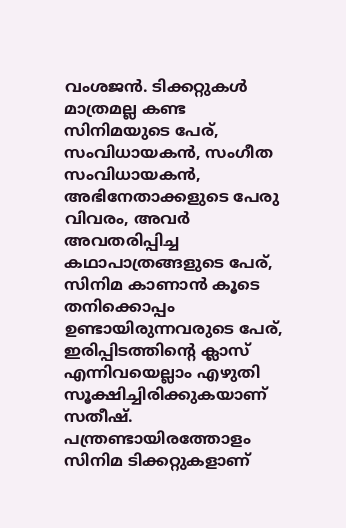വംശജൻ. ടിക്കറ്റുകൾ മാത്രമല്ല കണ്ട സിനിമയുടെ പേര്, സംവിധായകൻ, സംഗീത സംവിധായകൻ, അഭിനേതാക്കളുടെ പേരു വിവരം, അവർ അവതരിപ്പിച്ച കഥാപാത്രങ്ങളുടെ പേര്, സിനിമ കാണാൻ കൂടെ തനിക്കൊപ്പം ഉണ്ടായിരുന്നവരുടെ പേര്, ഇരിപ്പിടത്തിന്‍റെ ക്ലാസ് എന്നിവയെല്ലാം എഴുതി സൂക്ഷിച്ചിരിക്കുകയാണ് സതീഷ്. പന്ത്രണ്ടായിരത്തോളം സിനിമ ടിക്കറ്റുകളാണ്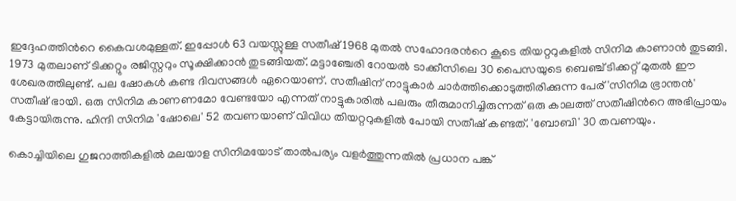ഇദ്ദേഹത്തിന്‍റെ കൈവശമുള്ളത്. ഇപ്പോൾ 63 വയസ്സുള്ള സതീഷ് 1968 മുതൽ സഹോദരന്‍റെ കൂടെ തിയറ്ററുകളിൽ സിനിമ കാണാൻ തുടങ്ങി. 1973 മുതലാണ് ടിക്കറ്റും രജിസ്റ്ററും സൂക്ഷിക്കാൻ തുടങ്ങിയത്. മട്ടാഞ്ചേരി റോയൽ ടാക്കീസിലെ 30 പൈസയുടെ ബെഞ്ച് ടിക്കറ്റ് മുതൽ ഈ ശേഖരത്തിലുണ്ട്. പല ഷോകൾ കണ്ട ദിവസങ്ങൾ ഏറെയാണ്. സതീഷിന് നാട്ടുകാർ ചാർത്തിക്കൊടുത്തിരിക്കുന്ന പേര് 'സിനിമ ഭ്രാന്തൻ' സതീഷ് ഭായി. ഒരു സിനിമ കാണണമോ വേണ്ടയോ എന്നത് നാട്ടുകാരിൽ പലരും തീരുമാനിച്ചിരുന്നത് ഒരു കാലത്ത് സതീഷിന്‍റെ അഭിപ്രായം കേട്ടായിരുന്നു. ഹിന്ദി സിനിമ 'ഷോലെ' 52 തവണയാണ് വിവിധ തിയറ്ററുകളിൽ പോയി സതീഷ് കണ്ടത്. 'ബോബി' 30 തവണയും.

കൊച്ചിയിലെ ഗുജറാത്തികളിൽ മലയാള സിനിമയോട് താൽപര്യം വളർത്തുന്നതിൽ പ്രധാന പങ്ക്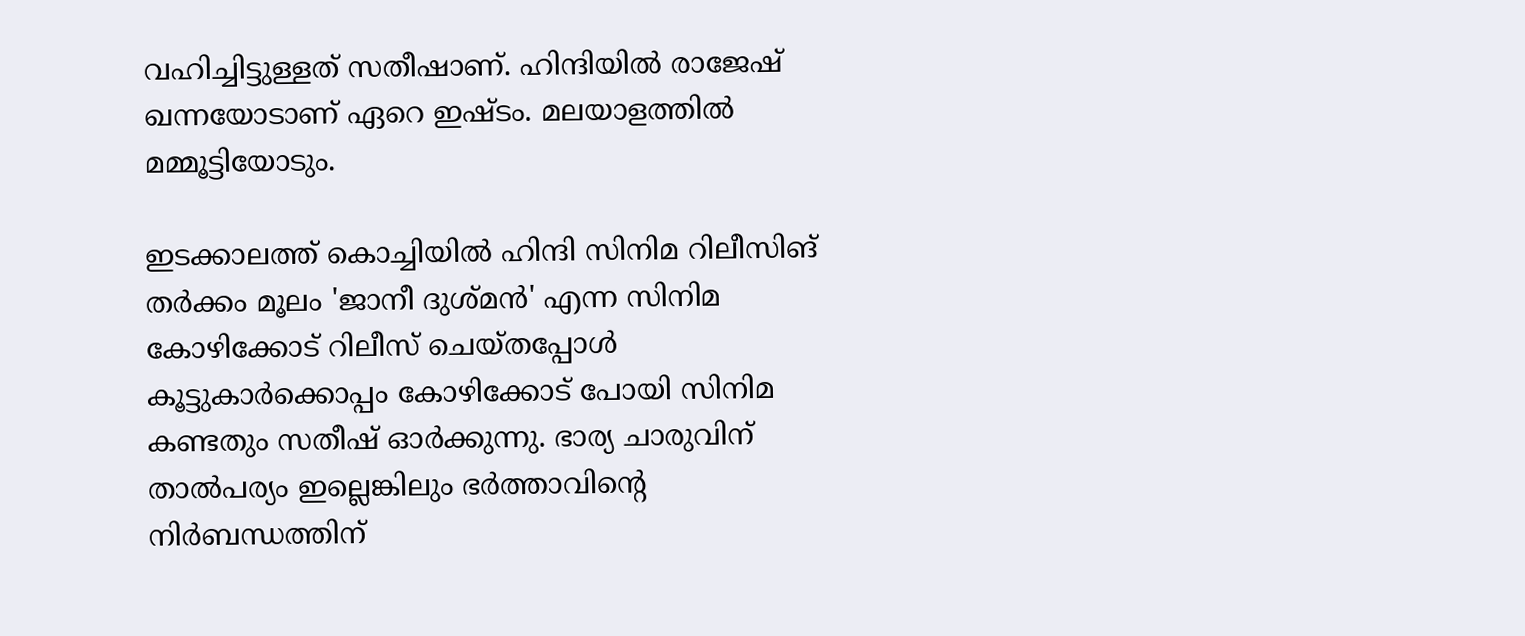വഹിച്ചിട്ടുള്ളത് സതീഷാണ്. ഹിന്ദിയിൽ രാജേഷ് ഖന്നയോടാണ് ഏറെ ഇഷ്ടം. മലയാളത്തിൽ മമ്മൂട്ടിയോടും.

ഇടക്കാലത്ത് കൊച്ചിയിൽ ഹിന്ദി സിനിമ റിലീസിങ് തർക്കം മൂലം 'ജാനീ ദുശ്മൻ' എന്ന സിനിമ കോഴിക്കോട് റിലീസ് ചെയ്തപ്പോൾ കൂട്ടുകാർക്കൊപ്പം കോഴിക്കോട് പോയി സിനിമ കണ്ടതും സതീഷ് ഓർക്കുന്നു. ഭാര്യ ചാരുവിന് താൽപര്യം ഇല്ലെങ്കിലും ഭർത്താവിന്‍റെ നിർബന്ധത്തിന്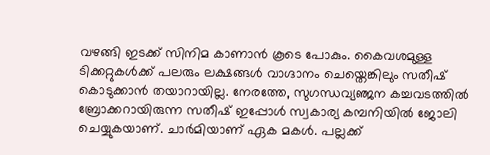വഴങ്ങി ഇടക്ക് സിനിമ കാണാൻ കൂടെ പോകും. കൈവശമുള്ള ടിക്കറ്റുകൾക്ക് പലരും ലക്ഷങ്ങൾ വാഗ്ദാനം ചെയ്തെങ്കിലും സതീഷ് കൊടുക്കാൻ തയാറായില്ല. നേരത്തേ, സുഗന്ധവ്യഞ്ജന കച്ചവടത്തിൽ ബ്രോക്കറായിരുന്ന സതീഷ് ഇപ്പോൾ സ്വകാര്യ കമ്പനിയിൽ ജോലി ചെയ്യുകയാണ്. ചാർമിയാണ് ഏക മകൾ. പല്ലക്ക്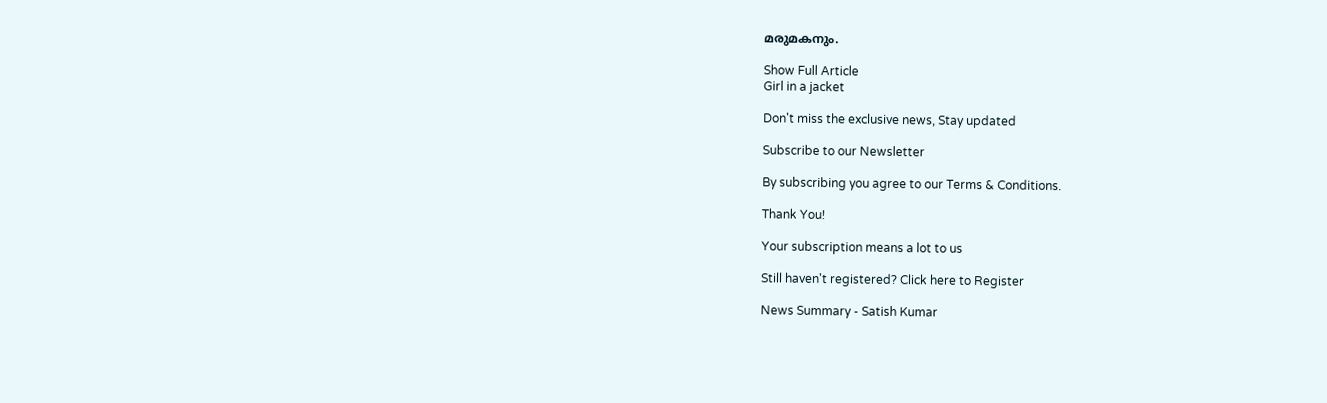മരുമകനും.

Show Full Article
Girl in a jacket

Don't miss the exclusive news, Stay updated

Subscribe to our Newsletter

By subscribing you agree to our Terms & Conditions.

Thank You!

Your subscription means a lot to us

Still haven't registered? Click here to Register

News Summary - Satish Kumar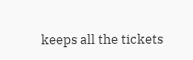keeps all the tickets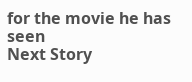for the movie he has seen
Next Story